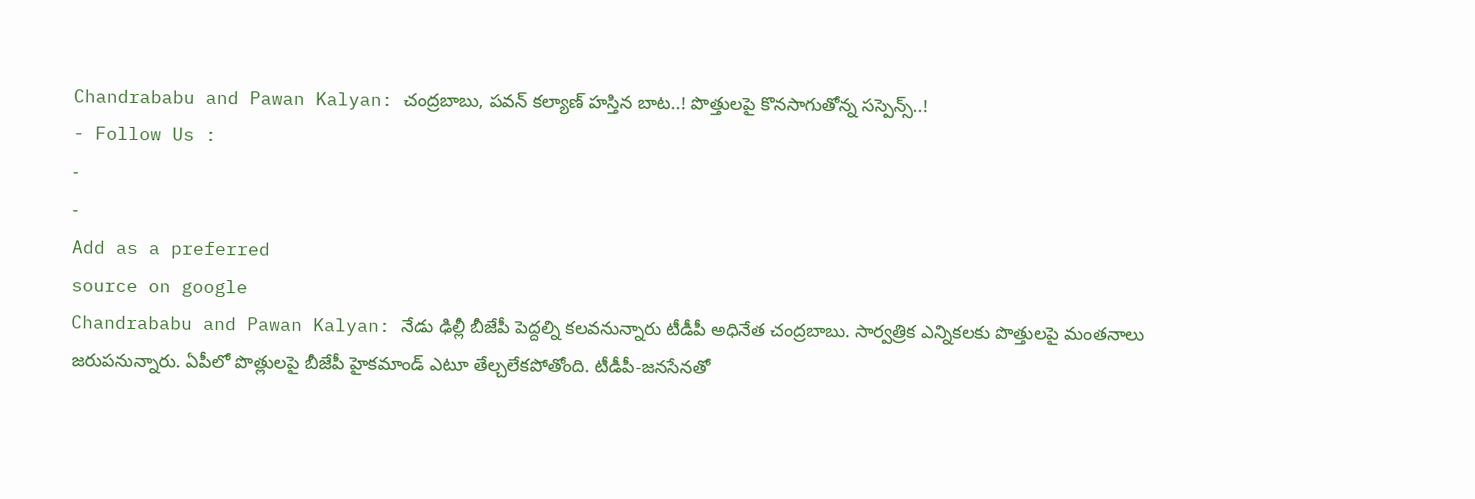Chandrababu and Pawan Kalyan: చంద్రబాబు, పవన్ కల్యాణ్ హస్తిన బాట..! పొత్తులపై కొనసాగుతోన్న సస్పెన్స్..!
- Follow Us :
-
-
Add as a preferred
source on google
Chandrababu and Pawan Kalyan: నేడు ఢిల్లీ బీజేపీ పెద్దల్ని కలవనున్నారు టీడీపీ అధినేత చంద్రబాబు. సార్వత్రిక ఎన్నికలకు పొత్తులపై మంతనాలు జరుపనున్నారు. ఏపీలో పొత్లులపై బీజేపీ హైకమాండ్ ఎటూ తేల్చలేకపోతోంది. టీడీపీ-జనసేనతో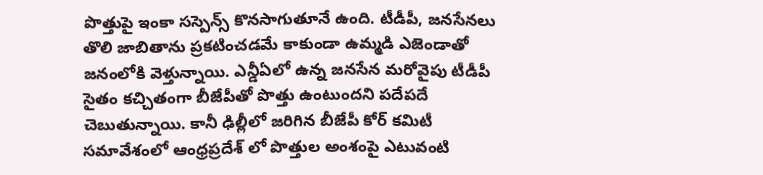పొత్తుపై ఇంకా సస్పెన్స్ కొనసాగుతూనే ఉంది. టీడీపీ, జనసేనలు తొలి జాబితాను ప్రకటించడమే కాకుండా ఉమ్మడి ఎజెండాతో జనంలోకి వెళ్తున్నాయి. ఎన్డీఏలో ఉన్న జనసేన మరోవైపు టీడీపీ సైతం కచ్చితంగా బీజేపీతో పొత్తు ఉంటుందని పదేపదే చెబుతున్నాయి. కానీ ఢిల్లీలో జరిగిన బీజేపీ కోర్ కమిటీ సమావేశంలో ఆంధ్రప్రదేశ్ లో పొత్తుల అంశంపై ఎటువంటి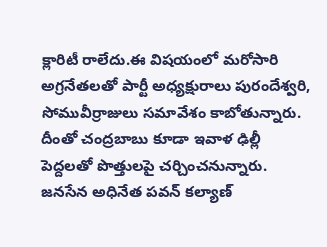క్లారిటీ రాలేదు.ఈ విషయంలో మరోసారి అగ్రనేతలతో పార్టీ అధ్యక్షురాలు పురందేశ్వరి, సోమువీర్రాజులు సమావేశం కాబోతున్నారు. దీంతో చంద్రబాబు కూడా ఇవాళ ఢిల్లీ పెద్దలతో పొత్తులపై చర్చించనున్నారు. జనసేన అధినేత పవన్ కల్యాణ్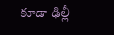కూడా ఢిల్లీ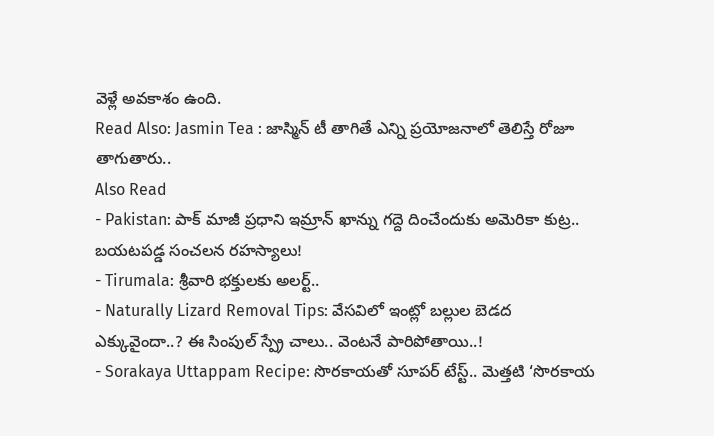వెళ్లే అవకాశం ఉంది.
Read Also: Jasmin Tea : జాస్మిన్ టీ తాగితే ఎన్ని ప్రయోజనాలో తెలిస్తే రోజూ తాగుతారు..
Also Read
- Pakistan: పాక్ మాజీ ప్రధాని ఇమ్రాన్ ఖాన్ను గద్దె దించేందుకు అమెరికా కుట్ర.. బయటపడ్డ సంచలన రహస్యాలు!
- Tirumala: శ్రీవారి భక్తులకు అలర్ట్..
- Naturally Lizard Removal Tips: వేసవిలో ఇంట్లో బల్లుల బెడద ఎక్కువైందా..? ఈ సింపుల్ స్ప్రే చాలు.. వెంటనే పారిపోతాయి..!
- Sorakaya Uttappam Recipe: సొరకాయతో సూపర్ టేస్ట్.. మెత్తటి ‘సొరకాయ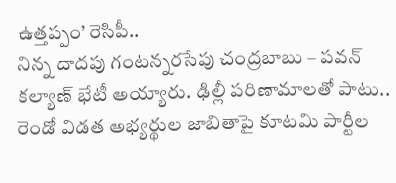ఉత్తప్పం’ రెసిపీ..
నిన్న దాదపు గంటన్నరసేపు చంద్రబాబు – పవన్ కల్యాణ్ భేటీ అయ్యారు. ఢిల్లీ పరిణామాలతో పాటు.. రెండో విడత అభ్యర్థుల జాబితాపై కూటమి పార్టీల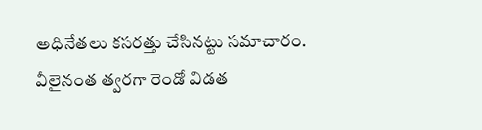అధినేతలు కసరత్తు చేసినట్టు సమాచారం. వీలైనంత త్వరగా రెండో విడత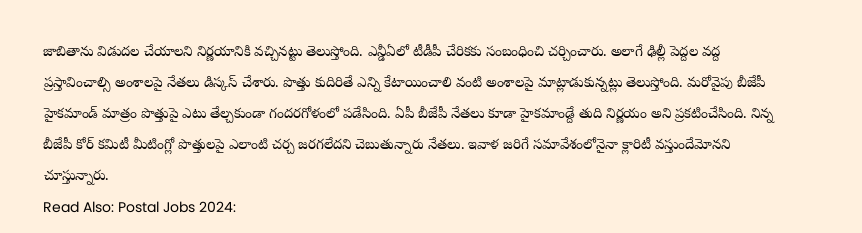జాబితాను విడుదల చేయాలని నిర్ణయానికి వచ్చినట్టు తెలుస్తోంది. ఎన్డీఏలో టీడీపీ చేరికకు సంబంధించి చర్చించారు. అలాగే ఢిల్లీ పెద్దల వద్ద ప్రస్తావించాల్సి అంశాలపై నేతలు డిస్కస్ చేశారు. పొత్తు కుదిరితే ఎన్ని కేటాయించాలి వంటి అంశాలపై మాట్లాడుకున్నట్లు తెలుస్తోంది. మరోవైపు బీజేపీ హైకమాండ్ మాత్రం పొత్తుపై ఎటు తేల్చకుండా గందరగోళంలో పడేసింది. ఏపీ బీజేపీ నేతలు కూడా హైకమాండ్దే తుది నిర్ణయం అని ప్రకటించేసింది. నిన్న బీజేపీ కోర్ కమిటీ మీటింగ్లో పొత్తులపై ఎలాంటి చర్చ జరగలేదని చెబుతున్నారు నేతలు. ఇవాళ జరిగే సమావేశంలోనైనా క్లారిటీ వస్తుందేమోనని చూస్తున్నారు.
Read Also: Postal Jobs 2024: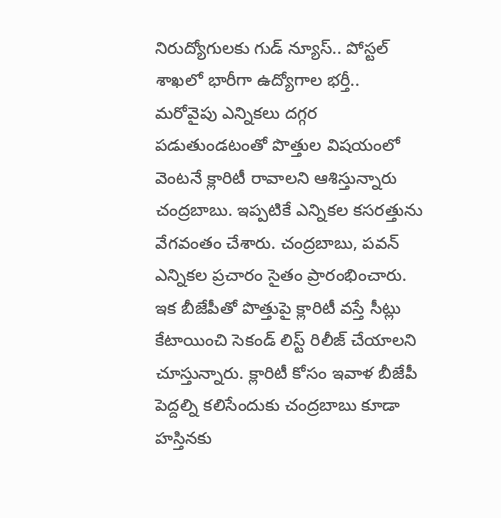నిరుద్యోగులకు గుడ్ న్యూస్.. పోస్టల్ శాఖలో భారీగా ఉద్యోగాల భర్తీ..
మరోవైపు ఎన్నికలు దగ్గర పడుతుండటంతో పొత్తుల విషయంలో వెంటనే క్లారిటీ రావాలని ఆశిస్తున్నారు చంద్రబాబు. ఇప్పటికే ఎన్నికల కసరత్తును వేగవంతం చేశారు. చంద్రబాబు, పవన్ ఎన్నికల ప్రచారం సైతం ప్రారంభించారు. ఇక బీజేపీతో పొత్తుపై క్లారిటీ వస్తే సీట్లు కేటాయించి సెకండ్ లిస్ట్ రిలీజ్ చేయాలని చూస్తున్నారు. క్లారిటీ కోసం ఇవాళ బీజేపీ పెద్దల్ని కలిసేందుకు చంద్రబాబు కూడా హస్తినకు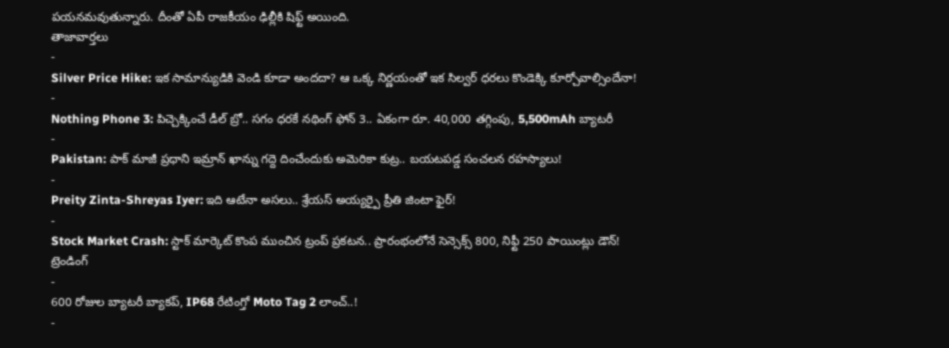పయనమవుతున్నారు. దీంతో ఏపీ రాజకీయం ఢిల్లీకి షిఫ్ట్ అయింది.
తాజావార్తలు
-
Silver Price Hike: ఇక సామాన్యుడికి వెండి కూడా అందదా? ఆ ఒక్క నిర్ణయంతో ఇక సిల్వర్ ధరలు కొండెక్కి కూర్చోవాల్సిందేనా!
-
Nothing Phone 3: పిచ్చెక్కించే డీల్ బ్రో.. సగం ధరకే నథింగ్ ఫోన్ 3.. ఏకంగా రూ. 40,000 తగ్గింపు, 5,500mAh బ్యాటరీ
-
Pakistan: పాక్ మాజీ ప్రధాని ఇమ్రాన్ ఖాన్ను గద్దె దించేందుకు అమెరికా కుట్ర.. బయటపడ్డ సంచలన రహస్యాలు!
-
Preity Zinta-Shreyas Iyer: ఇది ఆటేనా అసలు.. శ్రేయస్ అయ్యర్పై ప్రీతి జింటా ఫైర్!
-
Stock Market Crash: స్టాక్ మార్కెట్ కొంప ముంచిన ట్రంప్ ప్రకటన.. ప్రారంభంలోనే సెన్సెక్స్ 800, నిఫ్టీ 250 పాయింట్లు డౌన్!
ట్రెండింగ్
-
600 రోజుల బ్యాటరీ బ్యాకప్, IP68 రేటింగ్తో Moto Tag 2 లాంచ్..!
-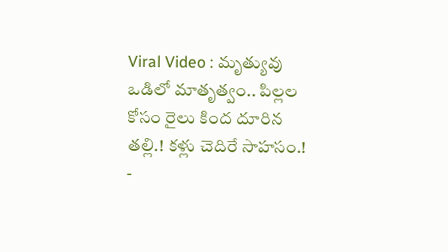Viral Video : మృత్యువు ఒడిలో మాతృత్వం.. పిల్లల కోసం రైలు కింద దూరిన తల్లి.! కళ్లు చెదిరే సాహసం.!
-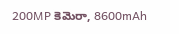200MP కెమెరా, 8600mAh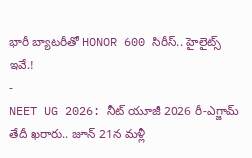భారీ బ్యాటరీతో HONOR 600 సిరీస్.. హైలైట్స్ ఇవే.!
-
NEET UG 2026: నీట్ యూజీ 2026 రీ-ఎగ్జామ్ తేదీ ఖరారు.. జూన్ 21న మళ్లీ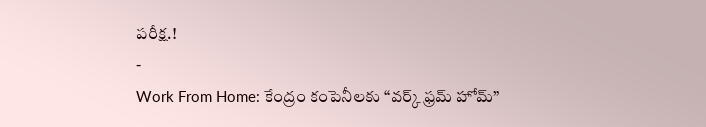పరీక్ష.!
-
Work From Home: కేంద్రం కంపెనీలకు “వర్క్ ఫ్రమ్ హోమ్”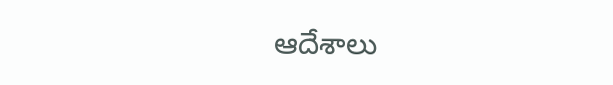ఆదేశాలు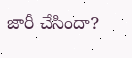జారీ చేసిందా?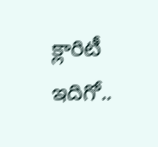క్లారిటీ ఇదిగో..